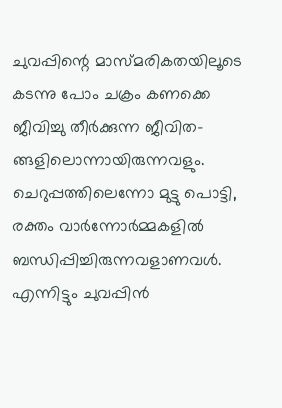ചുവപ്പിന്റെ മാസ്മരികതയിലൂടെ
കടന്നു പോം ചക്രം കണക്കെ
ജീവിച്ചു തീർക്കുന്ന ജീവിത-
ങ്ങളിലൊന്നായിരുന്നവളും.
ചെറുപ്പത്തിലെന്നോ മുട്ടു പൊട്ടി,
രക്തം വാർന്നോർമ്മകളിൽ
ബന്ധിപ്പിച്ചിരുന്നവളാണവൾ.
എന്നിട്ടും ചുവപ്പിൻ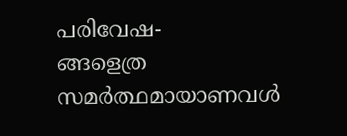പരിവേഷ-
ങ്ങളെത്ര സമർത്ഥമായാണവൾ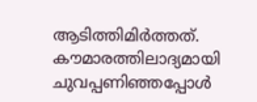ആടിത്തിമിർത്തത്.
കൗമാരത്തിലാദ്യമായി
ചുവപ്പണിഞ്ഞപ്പോൾ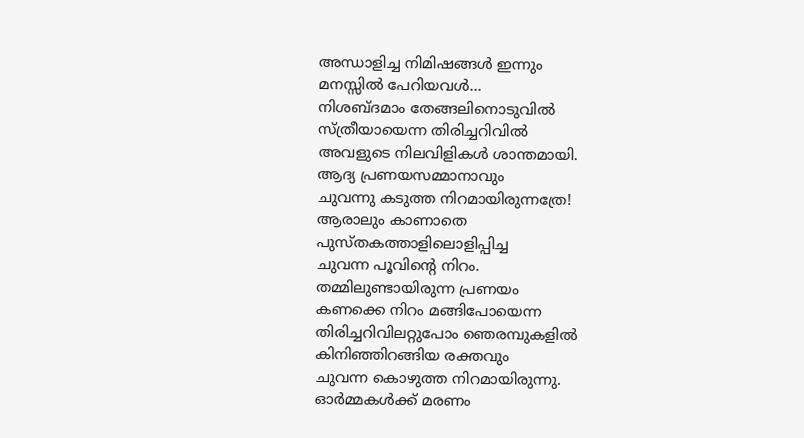അന്ധാളിച്ച നിമിഷങ്ങൾ ഇന്നും
മനസ്സിൽ പേറിയവൾ…
നിശബ്ദമാം തേങ്ങലിനൊടുവിൽ
സ്ത്രീയായെന്ന തിരിച്ചറിവിൽ
അവളുടെ നിലവിളികൾ ശാന്തമായി.
ആദ്യ പ്രണയസമ്മാനാവും
ചുവന്നു കടുത്ത നിറമായിരുന്നത്രേ!
ആരാലും കാണാതെ
പുസ്തകത്താളിലൊളിപ്പിച്ച
ചുവന്ന പൂവിന്റെ നിറം.
തമ്മിലുണ്ടായിരുന്ന പ്രണയം
കണക്കെ നിറം മങ്ങിപോയെന്ന
തിരിച്ചറിവിലറ്റുപോം ഞെരമ്പുകളിൽ
കിനിഞ്ഞിറങ്ങിയ രക്തവും
ചുവന്ന കൊഴുത്ത നിറമായിരുന്നു.
ഓർമ്മകൾക്ക് മരണം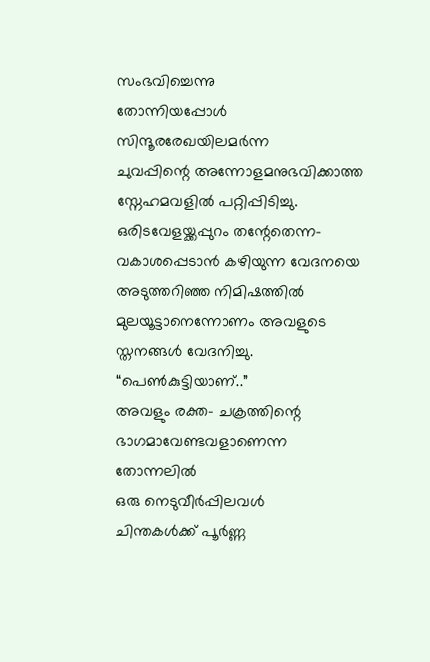സംഭവിച്ചെന്നു
തോന്നിയപ്പോൾ സിന്ദൂരരേഖയിലമർന്ന
ചുവപ്പിന്റെ അന്നോളമനുഭവിക്കാത്ത
സ്നേഹമവളിൽ പറ്റിപ്പിടിച്ചു.
ഒരിടവേളയ്ക്കപ്പുറം തന്റേതെന്ന-
വകാശപ്പെടാൻ കഴിയുന്ന വേദനയെ
അടുത്തറിഞ്ഞ നിമിഷത്തിൽ
മുലയൂട്ടാനെന്നോണം അവളുടെ
സ്തനങ്ങൾ വേദനിച്ചു.
“പെൺകുട്ടിയാണ്..”
അവളും രക്ത- ചക്രത്തിന്റെ
ഭാഗമാവേണ്ടവളാണെന്ന തോന്നലിൽ
ഒരു നെടുവീർപ്പിലവൾ
ചിന്തകൾക്ക് പൂർണ്ണ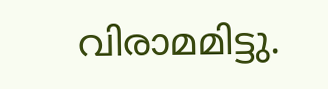വിരാമമിട്ടു.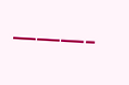———-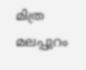മിത്ര
മലപ്പുറം